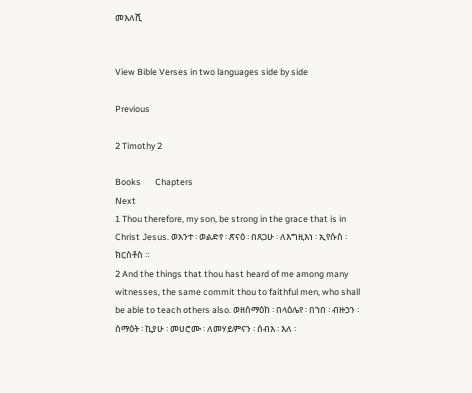መእለሺ


View Bible Verses in two languages side by side

Previous

2 Timothy 2

Books       Chapters
Next
1 Thou therefore, my son, be strong in the grace that is in Christ Jesus. ወአንተ ፡ ወልድየ ፡ ጽናዕ ፡ በጸጋሁ ፡ ለእግዚእነ ፡ ኢየሱስ ፡ ክርስቶስ ።
2 And the things that thou hast heard of me among many witnesses, the same commit thou to faithful men, who shall be able to teach others also. ወዘሰማዕከ ፡ በላዕሌየ ፡ በኀበ ፡ ብዙኃን ፡ ሰማዕት ፡ ኪያሁ ፡ መሀሮሙ ፡ ለመሃይምናን ፡ ሰብእ ፡ እለ ፡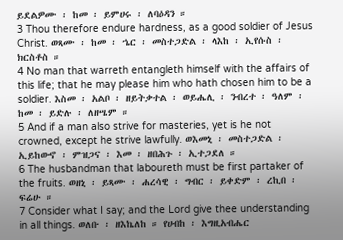ይደልዎሙ ፡ ከመ ፡ ይምሀሩ ፡ ለባዕዳን ።
3 Thou therefore endure hardness, as a good soldier of Jesus Christ. ወጻሙ ፡ ከመ ፡ ኄር ፡ መስተጋድል ፡ ላእከ ፡ ኢየሱስ ፡ ክርስቶስ ።
4 No man that warreth entangleth himself with the affairs of this life; that he may please him who hath chosen him to be a soldier. እስመ ፡ አልቦ ፡ ዘይትቃተል ፡ ወይሔሊ ፡ ንብረተ ፡ ዓለም ፡ ከመ ፡ ይድሉ ፡ ለዘሤም ።
5 And if a man also strive for masteries, yet is he not crowned, except he strive lawfully. ወእመኒ ፡ መስተጋድል ፡ ኢይከውኖ ፡ ምዝጋና ፡ እመ ፡ ዘበሕጉ ፡ ኢተጋደለ ።
6 The husbandman that laboureth must be first partaker of the fruits. ወዘኒ ፡ ይጻሙ ፡ ሐረሳዊ ፡ ግብር ፡ ይቀድም ፡ ረኪበ ፡ ፍሬሁ ።
7 Consider what I say; and the Lord give thee understanding in all things. ወለቡ ፡ ዘእኬለከ ። የሀብከ ፡ እግዚአብሔር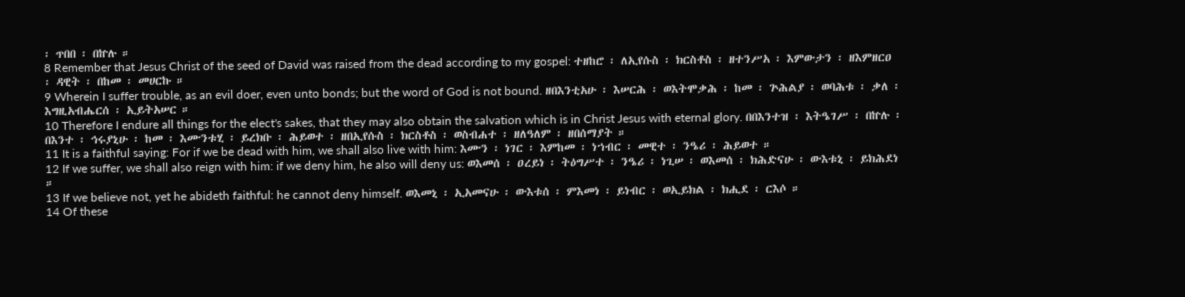፡ ጥበበ ፡ በኵሉ ።
8 Remember that Jesus Christ of the seed of David was raised from the dead according to my gospel: ተዘከሮ ፡ ለኢየሱስ ፡ ክርስቶስ ፡ ዘተንሥአ ፡ እምውታን ፡ ዘእምዘርዐ ፡ ዳዊት ፡ በከመ ፡ መሀርኩ ።
9 Wherein I suffer trouble, as an evil doer, even unto bonds; but the word of God is not bound. ዘበእንቲአሁ ፡ እሠርሕ ፡ ወእትሞቃሕ ፡ ከመ ፡ ጕሕልያ ፡ ወባሕቱ ፡ ቃለ ፡ እግዚአብሔርሰ ፡ ኢይትአሠር ።
10 Therefore I endure all things for the elect's sakes, that they may also obtain the salvation which is in Christ Jesus with eternal glory. በበእንተዝ ፡ እትዔገሥ ፡ በኵሉ ፡ በእንተ ፡ ኅሩያኒሁ ፡ ከመ ፡ እሙንቱሂ ፡ ይረክቡ ፡ ሕይወተ ፡ ዘበኢየሱስ ፡ ክርስቶስ ፡ ወስብሐተ ፡ ዘለዓለም ፡ ዘበሰማያት ።
11 It is a faithful saying: For if we be dead with him, we shall also live with him: እሙን ፡ ነገር ፡ እምከመ ፡ ነኀብር ፡ መዊተ ፡ ንዔሪ ፡ ሕይወተ ።
12 If we suffer, we shall also reign with him: if we deny him, he also will deny us: ወእመሰ ፡ ዐረይነ ፡ ትዕግሥተ ፡ ንዔሪ ፡ ነጊሠ ፡ ወእመሰ ፡ ክሕድናሁ ፡ ውእቱኒ ፡ ይክሕደነ ።
13 If we believe not, yet he abideth faithful: he cannot deny himself. ወእመኒ ፡ ኢአመናሁ ፡ ውእቱሰ ፡ ምእመነ ፡ ይነብር ፡ ወኢይክል ፡ ክሒደ ፡ ርእሶ ።
14 Of these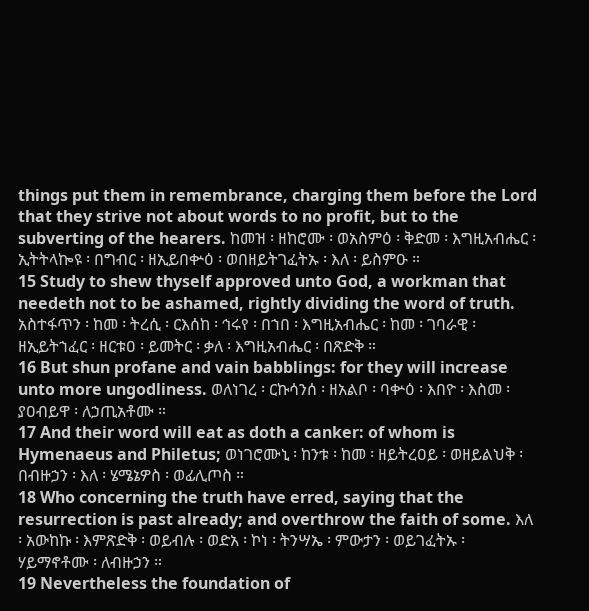things put them in remembrance, charging them before the Lord that they strive not about words to no profit, but to the subverting of the hearers. ከመዝ ፡ ዘከሮሙ ፡ ወአስምዕ ፡ ቅድመ ፡ እግዚአብሔር ፡ ኢትትላኰዩ ፡ በግብር ፡ ዘኢይበቍዕ ፡ ወበዘይትገፈትኡ ፡ እለ ፡ ይስምዑ ።
15 Study to shew thyself approved unto God, a workman that needeth not to be ashamed, rightly dividing the word of truth. አስተፋጥን ፡ ከመ ፡ ትረሲ ፡ ርእሰከ ፡ ኅሩየ ፡ በኀበ ፡ እግዚአብሔር ፡ ከመ ፡ ገባራዊ ፡ ዘኢይትኀፈር ፡ ዘርቱዐ ፡ ይመትር ፡ ቃለ ፡ እግዚአብሔር ፡ በጽድቅ ።
16 But shun profane and vain babblings: for they will increase unto more ungodliness. ወለነገረ ፡ ርኩሳንሰ ፡ ዘአልቦ ፡ ባቍዕ ፡ እበዮ ፡ እስመ ፡ ያዐብይዋ ፡ ለኃጢአቶሙ ።
17 And their word will eat as doth a canker: of whom is Hymenaeus and Philetus; ወነገሮሙኒ ፡ ከንቱ ፡ ከመ ፡ ዘይትረዐይ ፡ ወዘይልህቅ ፡ በብዙኃን ፡ እለ ፡ ሄሜኔዎስ ፡ ወፊሊጦስ ።
18 Who concerning the truth have erred, saying that the resurrection is past already; and overthrow the faith of some. እለ ፡ አውከኩ ፡ እምጽድቅ ፡ ወይብሉ ፡ ወድአ ፡ ኮነ ፡ ትንሣኤ ፡ ምውታን ፡ ወይገፈትኡ ፡ ሃይማኖቶሙ ፡ ለብዙኃን ።
19 Nevertheless the foundation of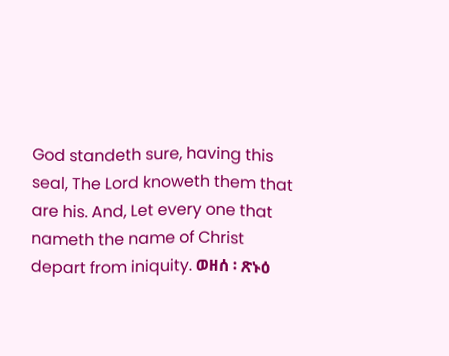God standeth sure, having this seal, The Lord knoweth them that are his. And, Let every one that nameth the name of Christ depart from iniquity. ወዘሰ ፡ ጽኑዕ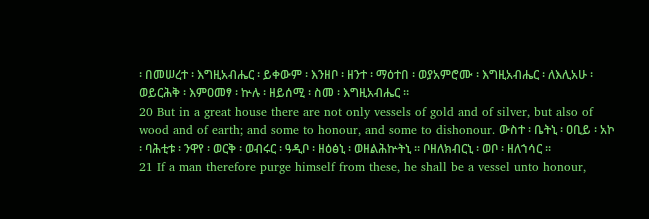፡ በመሠረተ ፡ እግዚአብሔር ፡ ይቀውም ፡ እንዘቦ ፡ ዘንተ ፡ ማዕተበ ፡ ወያአምሮሙ ፡ እግዚአብሔር ፡ ለእሊአሁ ፡ ወይርሕቅ ፡ እምዐመፃ ፡ ኵሉ ፡ ዘይሰሚ ፡ ስመ ፡ እግዚአብሔር ።
20 But in a great house there are not only vessels of gold and of silver, but also of wood and of earth; and some to honour, and some to dishonour. ውስተ ፡ ቤትኒ ፡ ዐቢይ ፡ አኮ ፡ ባሕቲቱ ፡ ንዋየ ፡ ወርቅ ፡ ወብሩር ፡ ዓዲቦ ፡ ዘዕፅኒ ፡ ወዘልሕኵትኒ ። ቦዘለክብርኒ ፡ ወቦ ፡ ዘለኀሳር ።
21 If a man therefore purge himself from these, he shall be a vessel unto honour,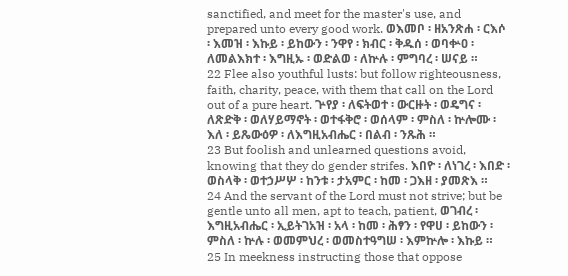sanctified, and meet for the master's use, and prepared unto every good work. ወእመቦ ፡ ዘአንጽሐ ፡ ርእሶ ፡ እመዝ ፡ እኩይ ፡ ይከውን ፡ ንዋየ ፡ ክብር ፡ ቅዱሰ ፡ ወባቍዐ ፡ ለመልእክተ ፡ እግዚኡ ፡ ወድልወ ፡ ለኵሉ ፡ ምግባረ ፡ ሠናይ ።
22 Flee also youthful lusts: but follow righteousness, faith, charity, peace, with them that call on the Lord out of a pure heart. ጕየያ ፡ ለፍትወተ ፡ ውርዙት ፡ ወዴግና ፡ ለጽድቅ ፡ ወለሃይማኖት ፡ ወተፋቅሮ ፡ ወሰላም ፡ ምስለ ፡ ኵሎሙ ፡ እለ ፡ ይጼውዕዎ ፡ ለእግዚአብሔር ፡ በልብ ፡ ንጹሕ ።
23 But foolish and unlearned questions avoid, knowing that they do gender strifes. እበዮ ፡ ለነገረ ፡ እበድ ፡ ወስላቅ ፡ ወተኃሥሦ ፡ ከንቱ ፡ ታአምር ፡ ከመ ፡ ጋእዘ ፡ ያመጽእ ።
24 And the servant of the Lord must not strive; but be gentle unto all men, apt to teach, patient, ወገብረ ፡ እግዚአብሔር ፡ ኢይትገአዝ ፡ አላ ፡ ከመ ፡ ሕፃን ፡ የዋሀ ፡ ይከውን ፡ ምስለ ፡ ኵሉ ፡ ወመምህረ ፡ ወመስተዓግሠ ፡ እምኵሎ ፡ እኩይ ።
25 In meekness instructing those that oppose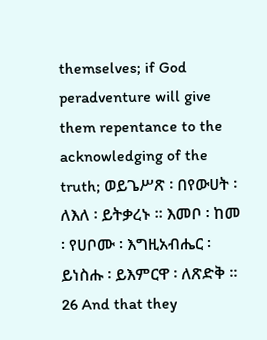themselves; if God peradventure will give them repentance to the acknowledging of the truth; ወይጌሥጽ ፡ በየውሀት ፡ ለእለ ፡ ይትቃረኑ ። እመቦ ፡ ከመ ፡ የሀቦሙ ፡ እግዚአብሔር ፡ ይነስሑ ፡ ይእምርዋ ፡ ለጽድቅ ።
26 And that they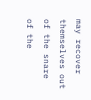may recover themselves out of the snare of the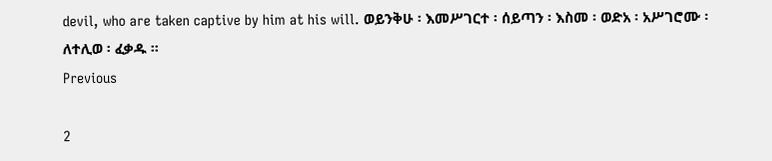devil, who are taken captive by him at his will. ወይንቅሁ ፡ እመሥገርተ ፡ ሰይጣን ፡ እስመ ፡ ወድአ ፡ አሥገሮሙ ፡ ለተሊወ ፡ ፈቃዱ ።
Previous

2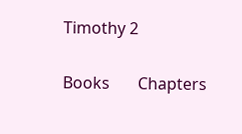Timothy 2

Books       Chapters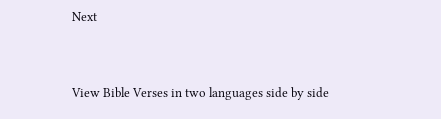Next


View Bible Verses in two languages side by side